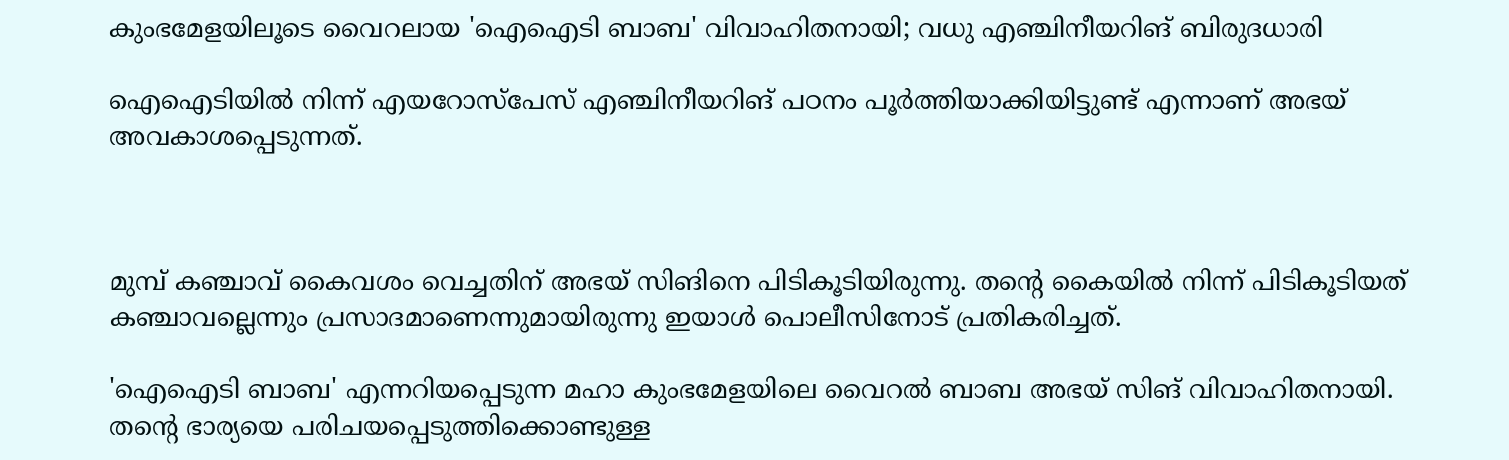കുംഭമേളയിലൂടെ വൈറലായ 'ഐഐടി ബാബ' വിവാഹിതനായി; വധു എഞ്ചിനീയറിങ് ബിരുദധാരി

ഐഐടിയില്‍ നിന്ന് എയറോസ്‌പേസ് എഞ്ചിനീയറിങ് പഠനം പൂര്‍ത്തിയാക്കിയിട്ടുണ്ട് എന്നാണ് അഭയ് അവകാശപ്പെടുന്നത്.



മുമ്പ് കഞ്ചാവ് കൈവശം വെച്ചതിന് അഭയ് സിങിനെ പിടികൂടിയിരുന്നു. തന്റെ കൈയില്‍ നിന്ന് പിടികൂടിയത് കഞ്ചാവല്ലെന്നും പ്രസാദമാണെന്നുമായിരുന്നു ഇയാള്‍ പൊലീസിനോട് പ്രതികരിച്ചത്.

'ഐഐടി ബാബ' എന്നറിയപ്പെടുന്ന മഹാ കുംഭമേളയിലെ വൈറല്‍ ബാബ അഭയ് സിങ് വിവാഹിതനായി. തന്റെ ഭാര്യയെ പരിചയപ്പെടുത്തിക്കൊണ്ടുള്ള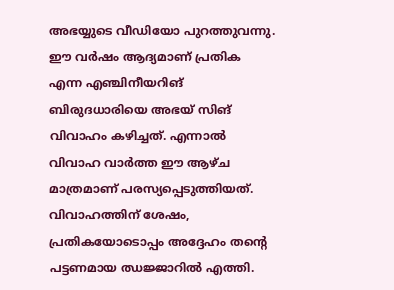അഭയ്യുടെ വീഡിയോ പുറത്തുവന്നു. ഈ വര്‍ഷം ആദ്യമാണ് പ്രതിക എന്ന എഞ്ചിനീയറിങ് ബിരുദധാരിയെ അഭയ് സിങ് വിവാഹം കഴിച്ചത്. എന്നാല്‍ വിവാഹ വാര്‍ത്ത ഈ ആഴ്ച മാത്രമാണ് പരസ്യപ്പെടുത്തിയത്. വിവാഹത്തിന് ശേഷം, പ്രതികയോടൊപ്പം അദ്ദേഹം തന്റെ പട്ടണമായ ഝജ്ജാറില്‍ എത്തി.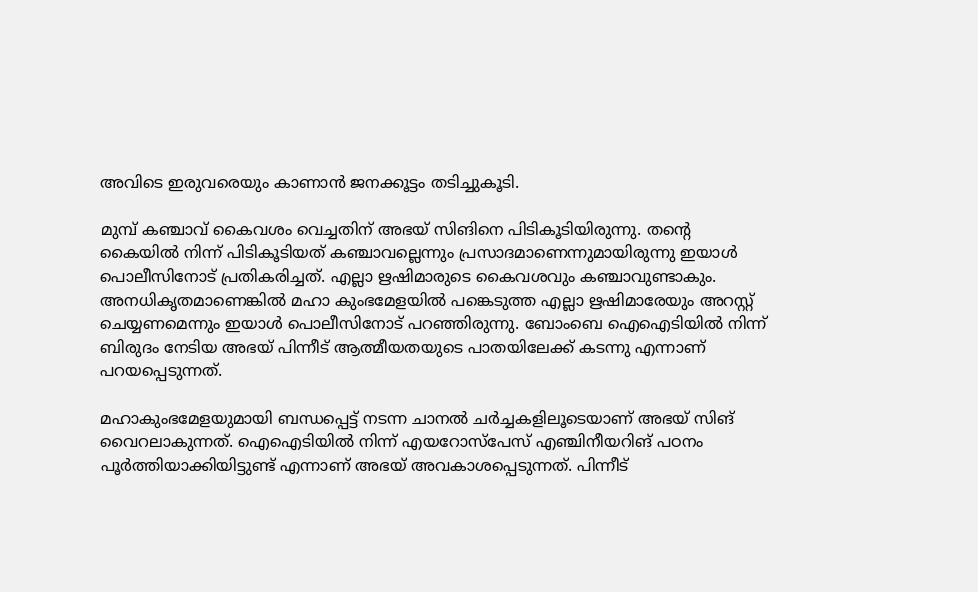അവിടെ ഇരുവരെയും കാണാന്‍ ജനക്കൂട്ടം തടിച്ചുകൂടി.

മുമ്പ് കഞ്ചാവ് കൈവശം വെച്ചതിന് അഭയ് സിങിനെ പിടികൂടിയിരുന്നു. തന്റെ കൈയില്‍ നിന്ന് പിടികൂടിയത് കഞ്ചാവല്ലെന്നും പ്രസാദമാണെന്നുമായിരുന്നു ഇയാള്‍ പൊലീസിനോട് പ്രതികരിച്ചത്. എല്ലാ ഋഷിമാരുടെ കൈവശവും കഞ്ചാവുണ്ടാകും. അനധികൃതമാണെങ്കില്‍ മഹാ കുംഭമേളയില്‍ പങ്കെടുത്ത എല്ലാ ഋഷിമാരേയും അറസ്റ്റ് ചെയ്യണമെന്നും ഇയാള്‍ പൊലീസിനോട് പറഞ്ഞിരുന്നു. ബോംബെ ഐഐടിയില്‍ നിന്ന് ബിരുദം നേടിയ അഭയ് പിന്നീട് ആത്മീയതയുടെ പാതയിലേക്ക് കടന്നു എന്നാണ് പറയപ്പെടുന്നത്.

മഹാകുംഭമേളയുമായി ബന്ധപ്പെട്ട് നടന്ന ചാനല്‍ ചര്‍ച്ചകളിലൂടെയാണ് അഭയ് സിങ് വൈറലാകുന്നത്. ഐഐടിയില്‍ നിന്ന് എയറോസ്‌പേസ് എഞ്ചിനീയറിങ് പഠനം പൂര്‍ത്തിയാക്കിയിട്ടുണ്ട് എന്നാണ് അഭയ് അവകാശപ്പെടുന്നത്. പിന്നീട്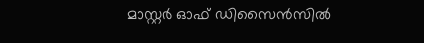മാസ്റ്റര്‍ ഓഫ് ഡിസൈന്‍സില്‍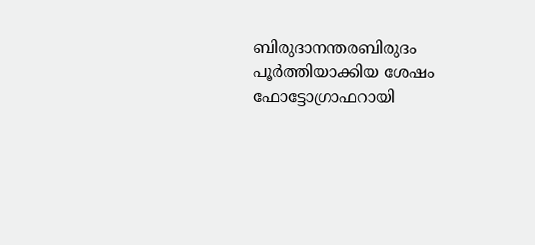ബിരുദാനന്തരബിരുദം പൂര്‍ത്തിയാക്കിയ ശേഷം ഫോട്ടോഗ്രാഫറായി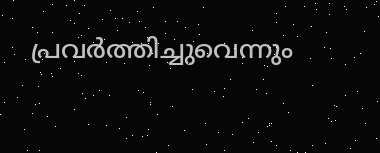പ്രവര്‍ത്തിച്ചുവെന്നും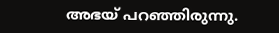അഭയ് പറഞ്ഞിരുന്നു.